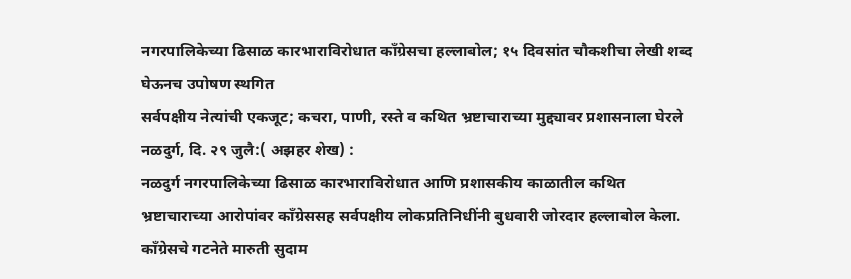नगरपालिकेच्या ढिसाळ कारभाराविरोधात काँग्रेसचा हल्लाबोल; १५ दिवसांत चौकशीचा लेखी शब्द घेऊनच उपोषण स्थगित
सर्वपक्षीय नेत्यांची एकजूट; कचरा, पाणी, रस्ते व कथित भ्रष्टाचाराच्या मुद्द्यावर प्रशासनाला घेरले
नळदुर्ग, दि. २९ जुलै:( अझहर शेख) :
नळदुर्ग नगरपालिकेच्या ढिसाळ कारभाराविरोधात आणि प्रशासकीय काळातील कथित भ्रष्टाचाराच्या आरोपांवर काँग्रेससह सर्वपक्षीय लोकप्रतिनिधींनी बुधवारी जोरदार हल्लाबोल केला. काँग्रेसचे गटनेते मारुती सुदाम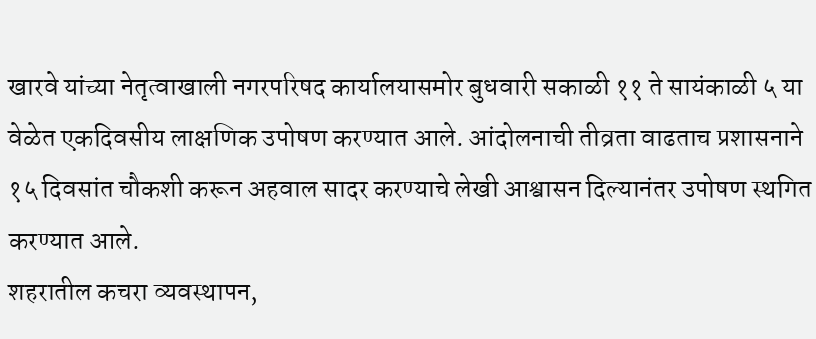खारवे यांच्या नेतृत्वाखाली नगरपरिषद कार्यालयासमोर बुधवारी सकाळी ११ ते सायंकाळी ५ या वेळेत एकदिवसीय लाक्षणिक उपोषण करण्यात आले. आंदोलनाची तीव्रता वाढताच प्रशासनाने १५ दिवसांत चौकशी करून अहवाल सादर करण्याचे लेखी आश्वासन दिल्यानंतर उपोषण स्थगित करण्यात आले.
शहरातील कचरा व्यवस्थापन,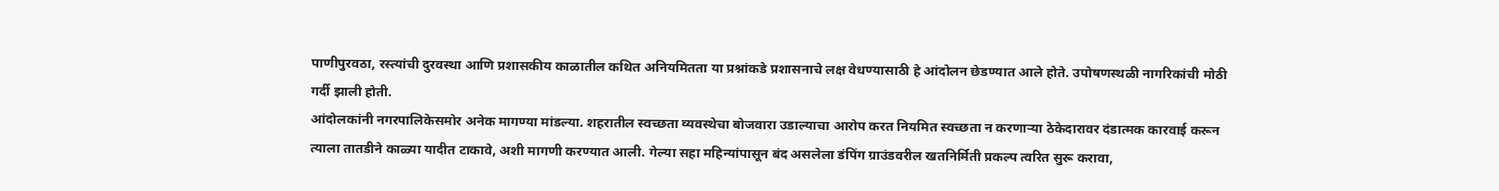पाणीपुरवठा, रस्त्यांची दुरवस्था आणि प्रशासकीय काळातील कथित अनियमितता या प्रश्नांकडे प्रशासनाचे लक्ष वेधण्यासाठी हे आंदोलन छेडण्यात आले होते. उपोषणस्थळी नागरिकांची मोठी गर्दी झाली होती.
आंदोलकांनी नगरपालिकेसमोर अनेक मागण्या मांडल्या. शहरातील स्वच्छता व्यवस्थेचा बोजवारा उडाल्याचा आरोप करत नियमित स्वच्छता न करणाऱ्या ठेकेदारावर दंडात्मक कारवाई करून त्याला तातडीने काळ्या यादीत टाकावे, अशी मागणी करण्यात आली. गेल्या सहा महिन्यांपासून बंद असलेला डंपिंग ग्राउंडवरील खतनिर्मिती प्रकल्प त्वरित सुरू करावा,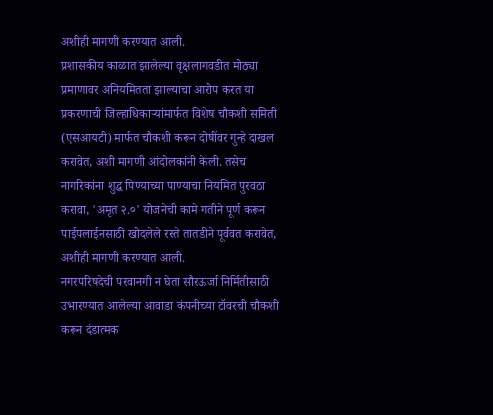अशीही मागणी करण्यात आली.
प्रशासकीय काळात झालेल्या वृक्षलागवडीत मोठ्या प्रमाणावर अनियमितता झाल्याचा आरोप करत या प्रकरणाची जिल्हाधिकाऱ्यांमार्फत विशेष चौकशी समिती (एसआयटी) मार्फत चौकशी करून दोषींवर गुन्हे दाखल करावेत, अशी मागणी आंदोलकांनी केली. तसेच नागरिकांना शुद्ध पिण्याच्या पाण्याचा नियमित पुरवठा करावा, 'अमृत २.०' योजनेची कामे गतीने पूर्ण करून पाईपलाईनसाठी खोदलेले रस्ते तातडीने पूर्ववत करावेत, अशीही मागणी करण्यात आली.
नगरपरिषदेची परवानगी न घेता सौरऊर्जा निर्मितीसाठी उभारण्यात आलेल्या आवाडा कंपनीच्या टॉवरची चौकशी करून दंडात्मक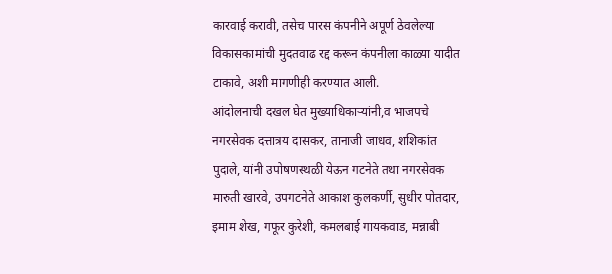कारवाई करावी, तसेच पारस कंपनीने अपूर्ण ठेवलेल्या विकासकामांची मुदतवाढ रद्द करून कंपनीला काळ्या यादीत टाकावे, अशी मागणीही करण्यात आली.
आंदोलनाची दखल घेत मुख्याधिकाऱ्यांनी,व भाजपचे नगरसेवक दत्तात्रय दासकर, तानाजी जाधव, शशिकांत पुदाले, यांनी उपोषणस्थळी येऊन गटनेते तथा नगरसेवक मारुती खारवे, उपगटनेते आकाश कुलकर्णी, सुधीर पोतदार, इमाम शेख, गफूर कुरेशी, कमलबाई गायकवाड, मन्नाबी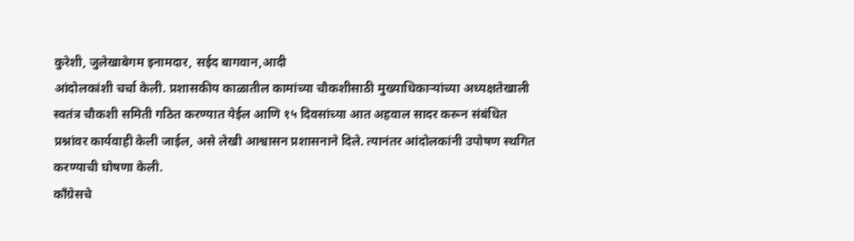कुरेशी, जुलेखाबेगम इनामदार, सईद बागवान,आदी
आंदोलकांशी चर्चा केली. प्रशासकीय काळातील कामांच्या चौकशीसाठी मुख्याधिकाऱ्यांच्या अध्यक्षतेखाली स्वतंत्र चौकशी समिती गठित करण्यात येईल आणि १५ दिवसांच्या आत अहवाल सादर करून संबंधित प्रश्नांवर कार्यवाही केली जाईल, असे लेखी आश्वासन प्रशासनाने दिले. त्यानंतर आंदोलकांनी उपोषण स्थगित करण्याची घोषणा केली.
काँग्रेसचे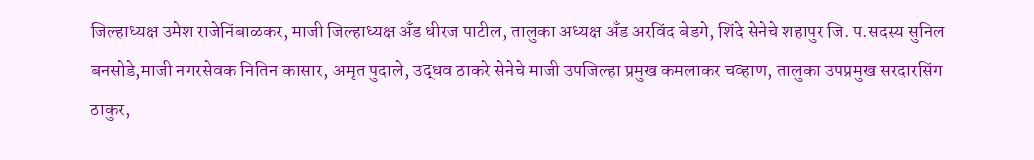जिल्हाध्यक्ष उमेश राजेनिंबाळकर, माजी जिल्हाध्यक्ष अँड धीरज पाटील, तालुका अध्यक्ष अँड अरविंद बेडगे, शिंदे सेनेचे शहापुर जि. प.सदस्य सुनिल बनसोडे,माजी नगरसेवक नितिन कासार, अमृत पुदाले, उद्धव ठाकरे सेनेचे माजी उपजिल्हा प्रमुख कमलाकर चव्हाण, तालुका उपप्रमुख सरदारसिंग ठाकुर,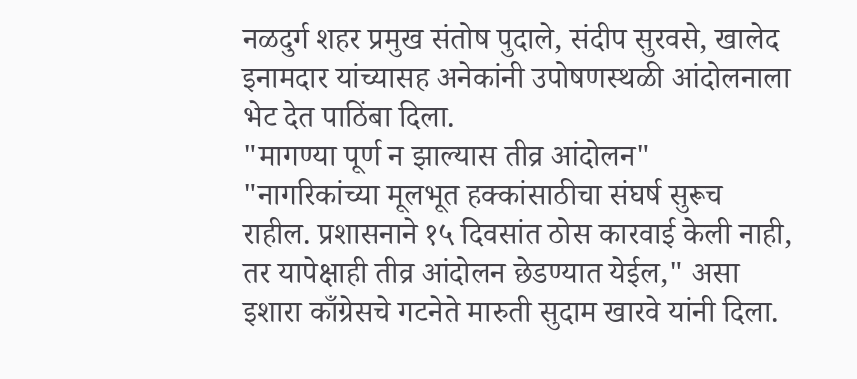नळदुर्ग शहर प्रमुख संतोष पुदाले, संदीप सुरवसे, खालेद इनामदार यांच्यासह अनेकांनी उपोषणस्थळी आंदोलनाला भेट देत पाठिंबा दिला.
"मागण्या पूर्ण न झाल्यास तीव्र आंदोलन"
"नागरिकांच्या मूलभूत हक्कांसाठीचा संघर्ष सुरूच राहील. प्रशासनाने १५ दिवसांत ठोस कारवाई केली नाही, तर यापेक्षाही तीव्र आंदोलन छेडण्यात येईल," असा इशारा काँग्रेसचे गटनेते मारुती सुदाम खारवे यांनी दिला.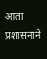आता प्रशासनाने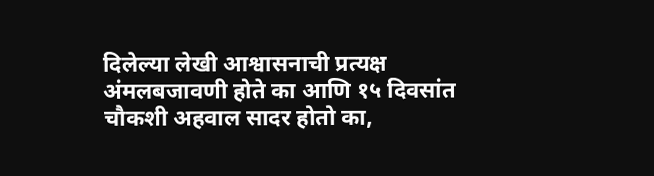दिलेल्या लेखी आश्वासनाची प्रत्यक्ष अंमलबजावणी होते का आणि १५ दिवसांत चौकशी अहवाल सादर होतो का,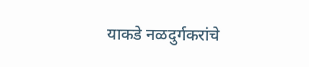याकडे नळदुर्गकरांचे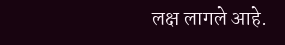लक्ष लागले आहे.